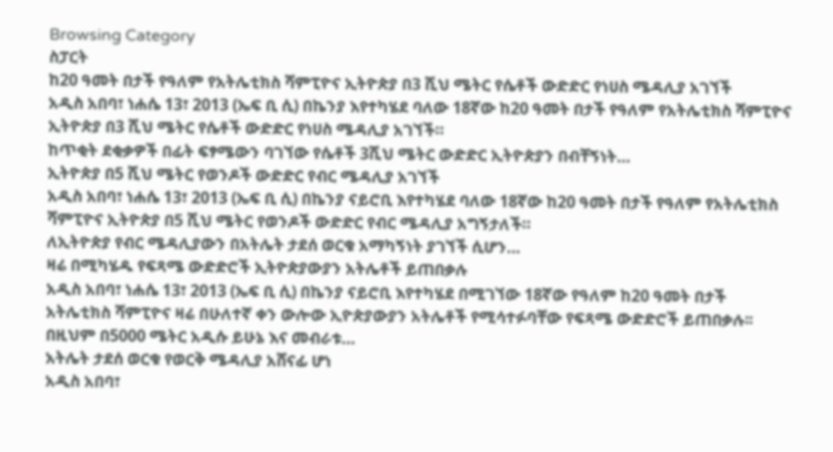Browsing Category
ስፓርት
ከ20 ዓመት በታች የዓለም የአትሌቲክስ ሻምፒዮና ኢትዮጵያ በ3 ሺህ ሜትር የሴቶች ውድድር የነሀስ ሜዳሊያ አገኘች
አዲስ አበባ፣ ነሐሴ 13፣ 2013 (ኤፍ ቢ ሲ) በኬንያ እየተካሄደ ባለው 18ኛው ከ20 ዓመት በታች የዓለም የአትሌቲክስ ሻምፒዮና ኢትዮጵያ በ3 ሺህ ሜትር የሴቶች ውድድር የነሀስ ሜዳሊያ አገኘች።
ከጥቂት ደቂቃዎች በፊት ፍፃሜውን ባገኘው የሴቶች 3ሺህ ሜትር ውድድር ኢትዮጵያን በብቸኝነት…
ኢትዮጵያ በ5 ሺህ ሜትር የወንዶች ውድድር የብር ሜዳሊያ አገኘች
አዲስ አበባ፣ ነሐሴ 13፣ 2013 (ኤፍ ቢ ሲ) በኬንያ ናይሮቢ እየተካሄደ ባለው 18ኛው ከ20 ዓመት በታች የዓለም የአትሌቲክስ ሻምፒዮና ኢትዮጵያ በ5 ሺህ ሜትር የወንዶች ውድድር የብር ሜዳሊያ አግኝታለች።
ለኢትዮጵያ የብር ሜዳሊያውን በአትሌት ታደሰ ወርቁ አማካኝነት ያገኘች ሲሆን…
ዛሬ በሚካሄዱ የፍጻሜ ውድድሮች ኢትዮጵያውያን አትሌቶች ይጠበቃሉ
አዲስ አበባ፣ ነሐሴ 13፣ 2013 (ኤፍ ቢ ሲ) በኬንያ ናይሮቢ እየተካሄደ በሚገኘው 18ኛው የዓለም ከ20 ዓመት በታች አትሌቲክስ ሻምፒዮና ዛሬ በሁለተኛ ቀን ውሎው ኢዮጵያውያን አትሌቶች የሚሳተፉባቸው የፍጻሜ ውድድሮች ይጠበቃሉ፡፡
በዚህም በ5000 ሜትር አዲሱ ይሁኔ እና መብራቱ…
አትሌት ታደሰ ወርቁ የወርቅ ሜዳሊያ አሸናፊ ሆነ
አዲስ አበባ፣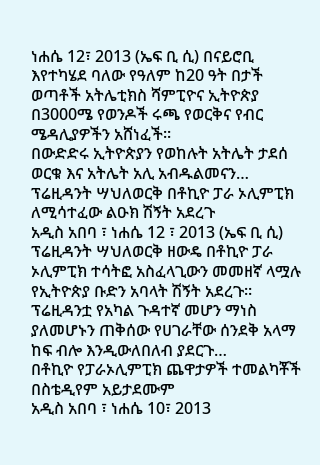ነሐሴ 12፣ 2013 (ኤፍ ቢ ሲ) በናይሮቢ እየተካሄደ ባለው የዓለም ከ20 ዓት በታች ወጣቶች አትሌቲክስ ሻምፒዮና ኢትዮጵያ በ3000ሜ የወንዶች ሩጫ የወርቅና የብር ሜዳሊያዎችን አሸነፈች፡፡
በውድድሩ ኢትዮጵያን የወከሉት አትሌት ታደሰ ወርቁ እና አትሌት አሊ አብዱልመናን…
ፕሬዚዳንት ሣህለወርቅ በቶኪዮ ፓራ ኦሊምፒክ ለሚሳተፈው ልዑክ ሽኝት አደረጉ
አዲስ አበባ ፣ ነሐሴ 12 ፣ 2013 (ኤፍ ቢ ሲ) ፕሬዚዳንት ሣህለወርቅ ዘውዴ በቶኪዮ ፓራ ኦሊምፒክ ተሳትፎ አስፈላጊውን መመዘኛ ላሟሉ የኢትዮጵያ ቡድን አባላት ሽኝት አደረጉ።
ፕሬዚዳንቷ የአካል ጉዳተኛ መሆን ማነስ ያለመሆኑን ጠቅሰው የሀገራቸው ሰንደቅ አላማ ከፍ ብሎ እንዲውለበለብ ያደርጉ…
በቶኪዮ የፓራኦሊምፒክ ጨዋታዎች ተመልካቾች በስቴዲየም አይታደሙም
አዲስ አበባ ፣ ነሐሴ 10፣ 2013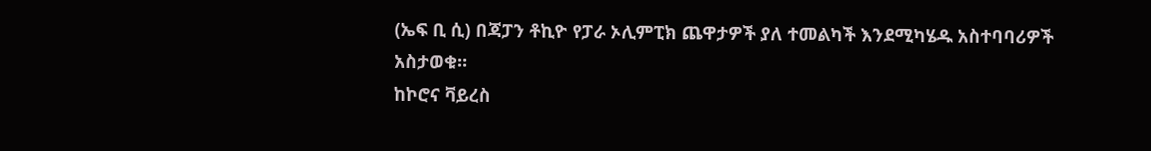(ኤፍ ቢ ሲ) በጃፓን ቶኪዮ የፓራ ኦሊምፒክ ጨዋታዎች ያለ ተመልካች እንደሚካሄዱ አስተባባሪዎች አስታወቁ።
ከኮሮና ቫይረስ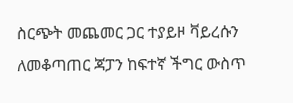ስርጭት መጨመር ጋር ተያይዞ ቫይረሱን ለመቆጣጠር ጃፓን ከፍተኛ ችግር ውስጥ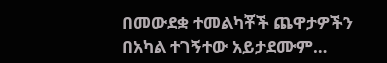በመውደቋ ተመልካቾች ጨዋታዎችን በአካል ተገኝተው አይታደሙም…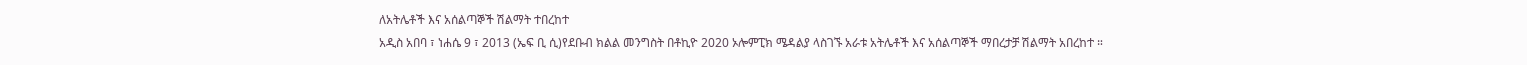ለአትሌቶች እና አሰልጣኞች ሽልማት ተበረከተ
አዲስ አበባ ፣ ነሐሴ 9 ፣ 2013 (ኤፍ ቢ ሲ)የደቡብ ክልል መንግስት በቶኪዮ 2020 ኦሎምፒክ ሜዳልያ ላስገኙ አራቱ አትሌቶች እና አሰልጣኞች ማበረታቻ ሽልማት አበረከተ ።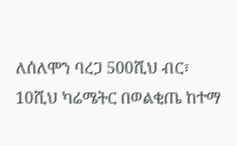ለሰለሞን ባረጋ 500ሺህ ብር፣ 10ሺህ ካሬሜትር በወልቂጤ ከተማ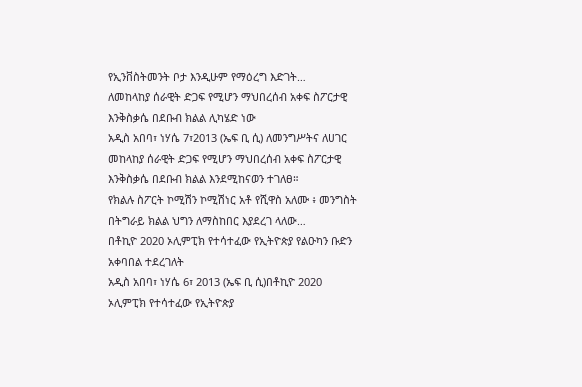የኢንቨስትመንት ቦታ እንዲሁም የማዕረግ እድገት…
ለመከላከያ ሰራዊት ድጋፍ የሚሆን ማህበረሰብ አቀፍ ስፖርታዊ እንቅስቃሴ በደቡብ ክልል ሊካሄድ ነው
አዲስ አበባ፣ ነሃሴ 7፣2013 (ኤፍ ቢ ሲ) ለመንግሥትና ለሀገር መከላከያ ሰራዊት ድጋፍ የሚሆን ማህበረሰብ አቀፍ ስፖርታዊ እንቅስቃሴ በደቡብ ክልል እንደሚከናወን ተገለፀ።
የክልሉ ስፖርት ኮሚሽን ኮሚሽነር አቶ የሺዋስ አለሙ ፥ መንግስት በትግራይ ክልል ህግን ለማስከበር እያደረገ ላለው…
በቶኪዮ 2020 ኦሊምፒክ የተሳተፈው የኢትዮጵያ የልዑካን ቡድን አቀባበል ተደረገለት
አዲስ አበባ፣ ነሃሴ 6፣ 2013 (ኤፍ ቢ ሲ)በቶኪዮ 2020 ኦሊምፒክ የተሳተፈው የኢትዮጵያ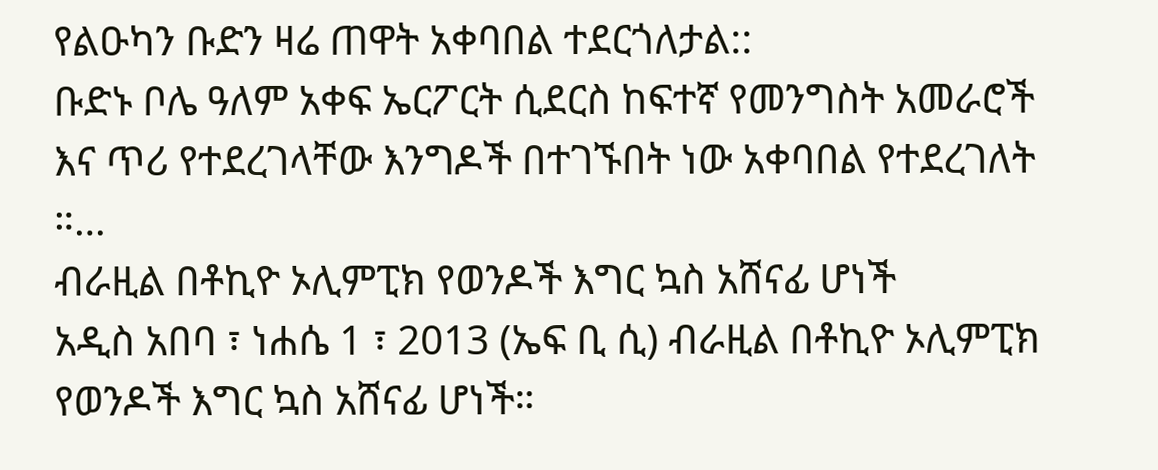የልዑካን ቡድን ዛሬ ጠዋት አቀባበል ተደርጎለታል::
ቡድኑ ቦሌ ዓለም አቀፍ ኤርፖርት ሲደርስ ከፍተኛ የመንግስት አመራሮች እና ጥሪ የተደረገላቸው እንግዶች በተገኙበት ነው አቀባበል የተደረገለት ።…
ብራዚል በቶኪዮ ኦሊምፒክ የወንዶች እግር ኳስ አሸናፊ ሆነች
አዲስ አበባ ፣ ነሐሴ 1 ፣ 2013 (ኤፍ ቢ ሲ) ብራዚል በቶኪዮ ኦሊምፒክ የወንዶች እግር ኳስ አሸናፊ ሆነች።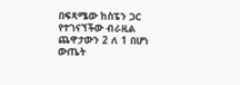በፍጻሜው ከስፔን ጋር የተገናኘችው ብራዚል ጨዋታውን 2 ለ 1 በሆነ ውጤት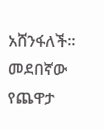አሸንፋለች።
መደበኛው የጨዋታ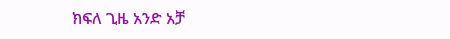ክፍለ ጊዜ አንድ አቻ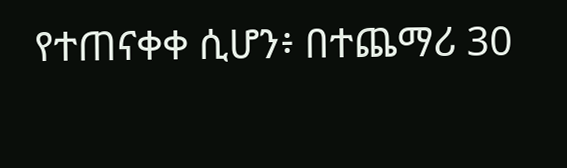የተጠናቀቀ ሲሆን፥ በተጨማሪ 30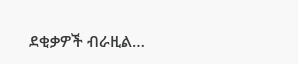ደቂቃዎች ብራዚል…